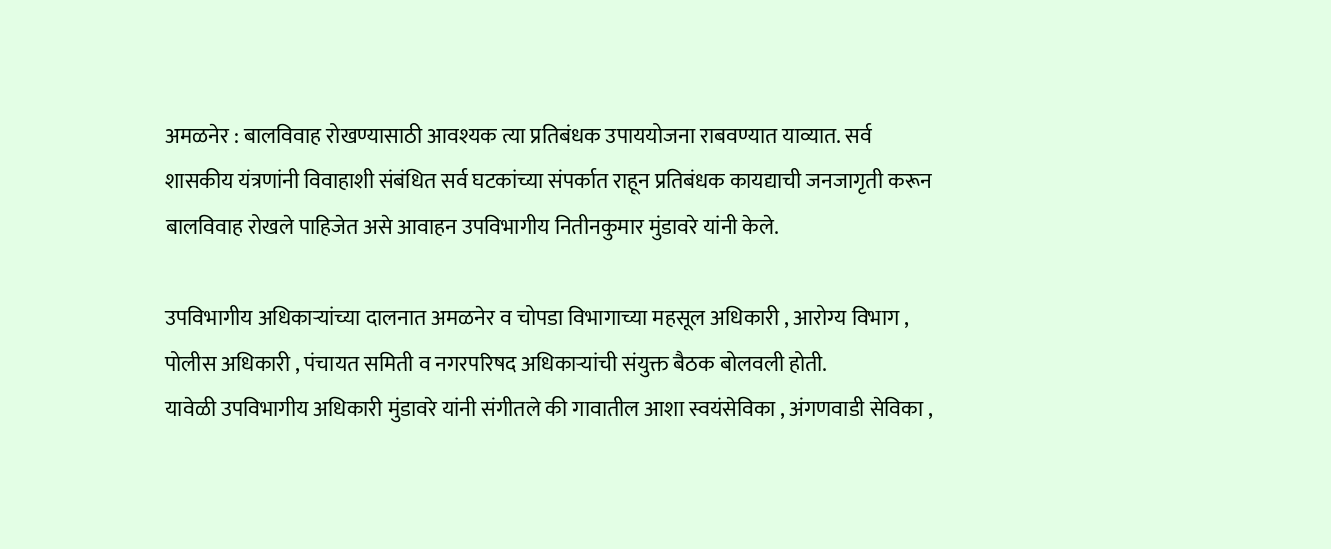अमळनेर : बालविवाह रोखण्यासाठी आवश्यक त्या प्रतिबंधक उपाययोजना राबवण्यात याव्यात. सर्व शासकीय यंत्रणांनी विवाहाशी संबंधित सर्व घटकांच्या संपर्कात राहून प्रतिबंधक कायद्याची जनजागृती करून बालविवाह रोखले पाहिजेत असे आवाहन उपविभागीय नितीनकुमार मुंडावरे यांनी केले.

उपविभागीय अधिकाऱ्यांच्या दालनात अमळनेर व चोपडा विभागाच्या महसूल अधिकारी , आरोग्य विभाग , पोलीस अधिकारी , पंचायत समिती व नगरपरिषद अधिकाऱ्यांची संयुक्त बैठक बोलवली होती.
यावेळी उपविभागीय अधिकारी मुंडावरे यांनी संगीतले की गावातील आशा स्वयंसेविका , अंगणवाडी सेविका ,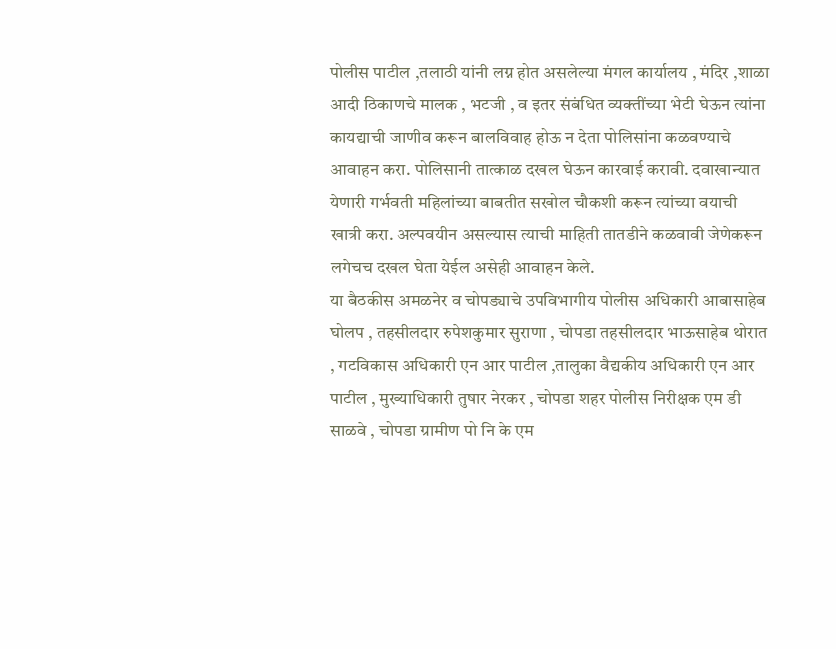पोलीस पाटील ,तलाठी यांनी लग्न होत असलेल्या मंगल कार्यालय , मंदिर ,शाळा आदी ठिकाणचे मालक , भटजी , व इतर संबंधित व्यक्तींच्या भेटी घेऊन त्यांना कायद्याची जाणीव करून बालविवाह होऊ न देता पोलिसांना कळवण्याचे आवाहन करा. पोलिसानी तात्काळ दखल घेऊन कारवाई करावी. दवाखान्यात येणारी गर्भवती महिलांच्या बाबतीत सखोल चौकशी करून त्यांच्या वयाची खात्री करा. अल्पवयीन असल्यास त्याची माहिती तातडीने कळवावी जेणेकरून लगेचच दखल घेता येईल असेही आवाहन केले.
या बैठकीस अमळनेर व चोपड्याचे उपविभागीय पोलीस अधिकारी आबासाहेब घोलप , तहसीलदार रुपेशकुमार सुराणा , चोपडा तहसीलदार भाऊसाहेब थोरात , गटविकास अधिकारी एन आर पाटील ,तालुका वैद्यकीय अधिकारी एन आर पाटील , मुख्याधिकारी तुषार नेरकर , चोपडा शहर पोलीस निरीक्षक एम डी साळवे , चोपडा ग्रामीण पो नि के एम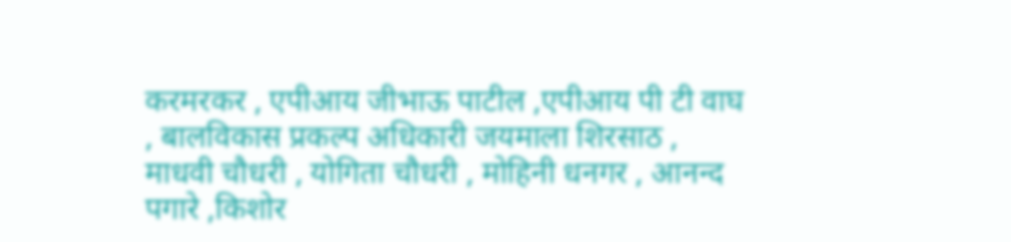करमरकर , एपीआय जीभाऊ पाटील ,एपीआय पी टी वाघ , बालविकास प्रकल्प अधिकारी जयमाला शिरसाठ , माधवी चौधरी , योगिता चौधरी , मोहिनी धनगर , आनन्द पगारे ,किशोर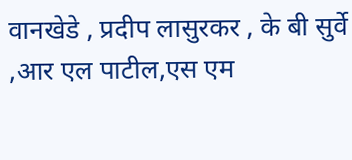वानखेडे , प्रदीप लासुरकर , के बी सुर्वे ,आर एल पाटील,एस एम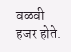वळवी हजर होते.